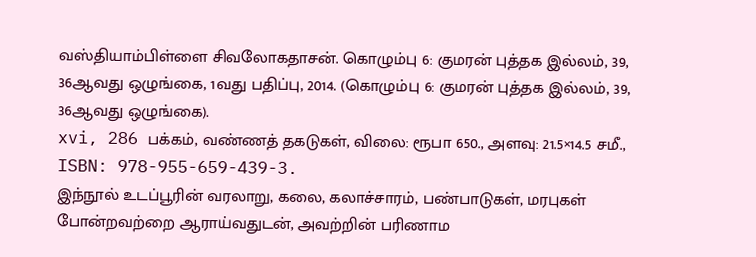வஸ்தியாம்பிள்ளை சிவலோகதாசன். கொழும்பு 6: குமரன் புத்தக இல்லம், 39, 36ஆவது ஒழுங்கை, 1வது பதிப்பு, 2014. (கொழும்பு 6: குமரன் புத்தக இல்லம், 39, 36ஆவது ஒழுங்கை).
xvi, 286 பக்கம், வண்ணத் தகடுகள், விலை: ரூபா 650., அளவு: 21.5×14.5 சமீ., ISBN: 978-955-659-439-3.
இந்நூல் உடப்பூரின் வரலாறு, கலை, கலாச்சாரம், பண்பாடுகள், மரபுகள் போன்றவற்றை ஆராய்வதுடன், அவற்றின் பரிணாம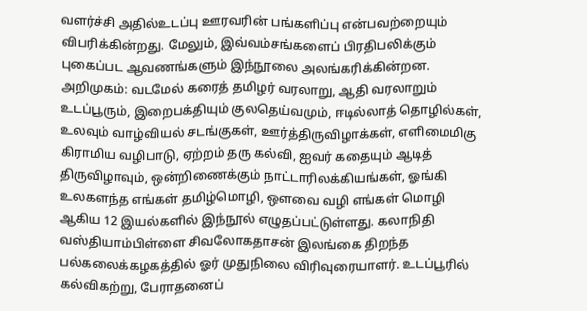வளர்ச்சி அதில்உடப்பு ஊரவரின் பங்களிப்பு என்பவற்றையும் விபரிக்கின்றது. மேலும், இவ்வம்சங்களைப் பிரதிபலிக்கும் புகைப்பட ஆவணங்களும் இந்நூலை அலங்கரிக்கின்றன. அறிமுகம்: வடமேல் கரைத் தமிழர் வரலாறு, ஆதி வரலாறும் உடப்பூரும், இறைபக்தியும் குலதெய்வமும், ஈடில்லாத் தொழில்கள், உலவும் வாழ்வியல் சடங்குகள், ஊர்த்திருவிழாக்கள், எளிமைமிகு கிராமிய வழிபாடு, ஏற்றம் தரு கல்வி, ஐவர் கதையும் ஆடித் திருவிழாவும், ஒன்றிணைக்கும் நாட்டாரிலக்கியங்கள், ஓங்கி உலகளந்த எங்கள் தமிழ்மொழி, ஒளவை வழி எங்கள் மொழி ஆகிய 12 இயல்களில் இந்நூல் எழுதப்பட்டுள்ளது. கலாநிதி வஸ்தியாம்பிள்ளை சிவலோகதாசன் இலங்கை திறந்த பல்கலைக்கழகத்தில் ஓர் முதுநிலை விரிவுரையாளர். உடப்பூரில் கல்விகற்று, பேராதனைப்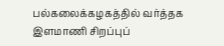பல்கலைக்கழகத்தில் வர்த்தக இளமாணி சிறப்புப்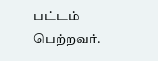பட்டம் பெற்றவர்.